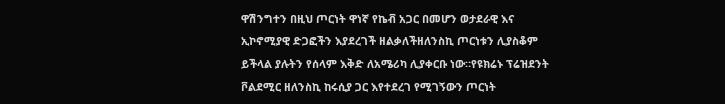ዋሽንግተን በዚህ ጦርነት ዋነኛ የኬቭ አጋር በመሆን ወታደራዊ እና ኢኮኖሚያዊ ድጋፎችን እያደረገች ዘልቃለችዘለንስኪ ጦርነቱን ሊያስቆም ይችላል ያሉትን የሰላም እቅድ ለአሜሪካ ሊያቀርቡ ነው።የዩክሬኑ ፕሬዝደንት ቮልደሚር ዘለንስኪ ከሩሲያ ጋር እየተደረገ የሚገኝውን ጦርነት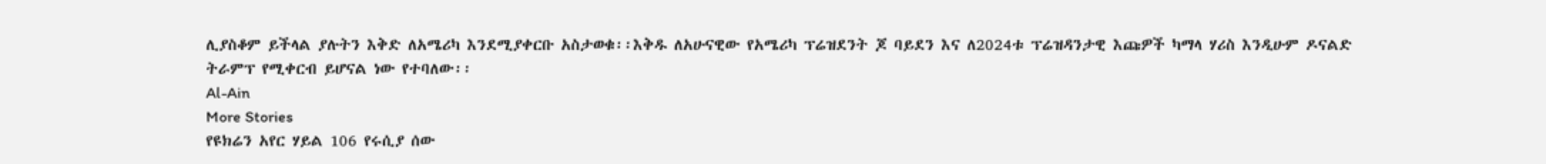ሊያስቆም ይችላል ያሉትን እቅድ ለአሜሪካ እንደሚያቀርቡ አስታወቁ፡፡እቅዱ ለአሁናዊው የአሜሪካ ፕሬዝደንት ጆ ባይደን እና ለ2024ቱ ፕሬዝዳንታዊ እጩዎች ካማላ ሃሪስ እንዲሁም ዶናልድ ትራምፕ የሚቀርብ ይሆናል ነው የተባለው፡፡
Al-Ain
More Stories
የዩክሬን አየር ሃይል 106 የሩሲያ ሰው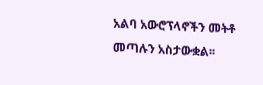አልባ አውሮፕላኖችን መትቶ መጣሉን አስታውቋል፡፡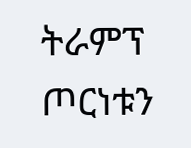ትራምፕ ጦርነቱን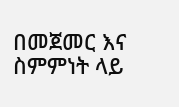በመጀመር እና ስምምነት ላይ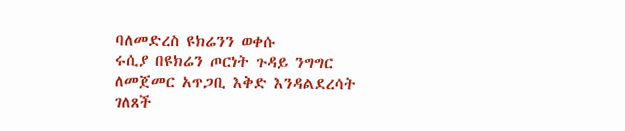ባለመድረስ ዩክሬንን ወቀሱ
ሩሲያ በዩክሬን ጦርነት ጉዳይ ንግግር ለመጀመር አጥጋቢ እቅድ እንዳልደረሳት ገለጸች